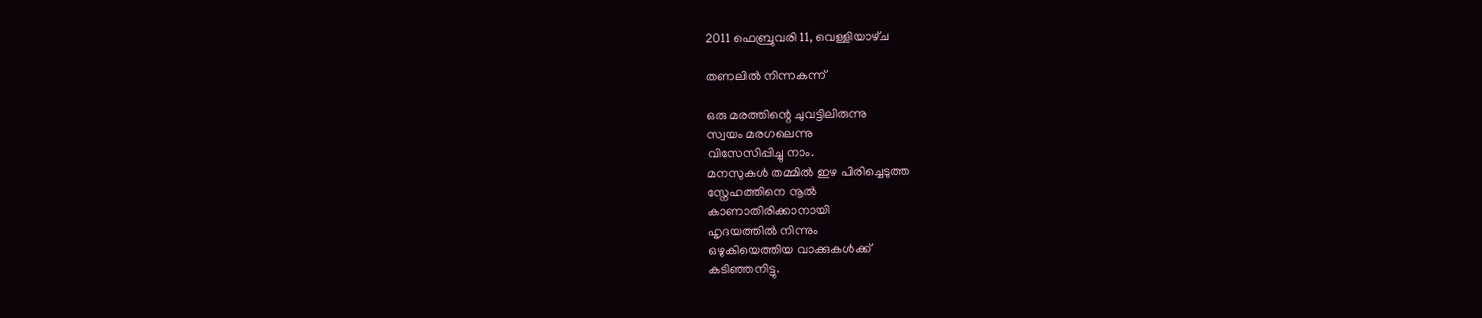2011 ഫെബ്രുവരി 11, വെള്ളിയാഴ്‌ച

തണലില്‍ നിന്നകന്ന്

ഒരു മരത്തിന്റെ ചുവട്ടിലിരുന്നു
സ്വയം മരഗലെന്നു
വിസേസിപ്പിച്ചു നാം.
മനസുകള്‍ തമ്മില്‍ ഇഴ പിരിച്ചെടുത്ത
സ്നേഹത്തിനെ നൂല്‍
കാണാതിരിക്കാനായി
ഹൃദയത്തില്‍ നിന്നും
ഒഴുകിയെത്തിയ വാക്കുകള്‍ക്ക്
കടിഞ്ഞനിട്ടു.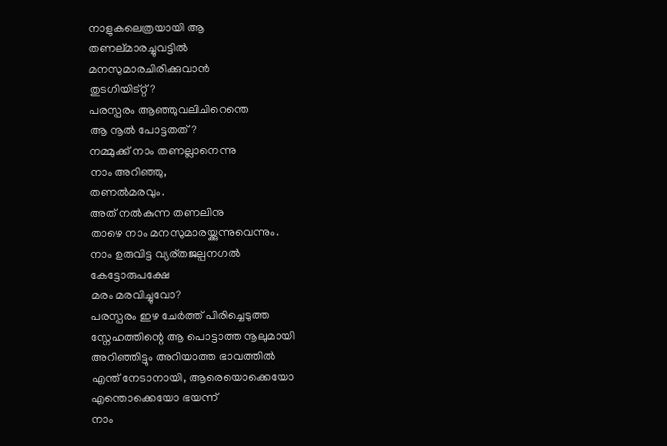നാളുകലെത്രയായി ആ
തണല്മാരച്ചുവട്ടില്‍
മനസുമാരചിരിക്കുവാന്‍
തുടഗിയിട്റ്റ്?
പരസ്പരം ആഞ്ഞുവലിചിറെന്തെ
ആ നൂല്‍ പോട്ടതത്?
നമ്മുക്ക് നാം തണല്ലാനെന്നു
നാം അറിഞ്ഞു,
തണല്‍മരവും.
അത് നല്‍കുന്ന തണലിനു
താഴെ നാം മനസുമാരയ്ക്കുന്നുവെന്നും.
നാം ഉരുവിട്ട വ്യര്തജല്പനഗല്‍
കേട്ടോരുപക്ഷേ
മരം മരവിച്ചുവോ?
പരസ്പരം ഇഴ ചേര്‍ത്ത് പിരിച്ചെടുത്ത
സ്നേഹത്തിന്റെ ആ പൊട്ടാത്ത നൂലുമായി
അറിഞ്ഞിട്ടും അറിയാത്ത ഭാവത്തില്‍
എന്ത് നേടാനായി, ആരെയൊക്കെയോ
എന്തൊക്കെയോ ഭയന്ന്
നാം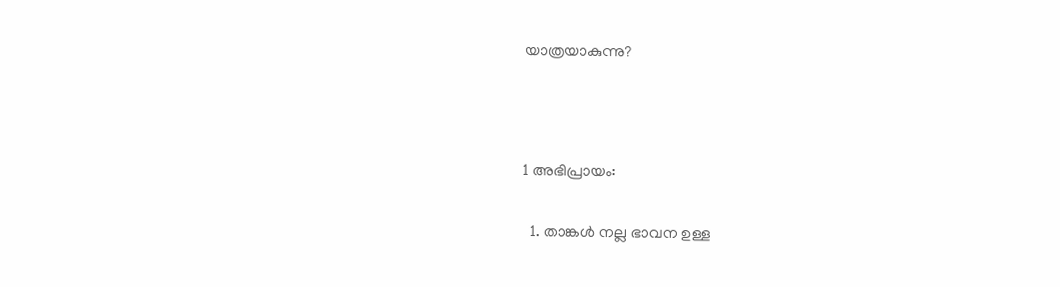യാത്രയാകുന്നു?



1 അഭിപ്രായം:

  1. താങ്കള്‍ നല്ല ഭാവന ഉള്ള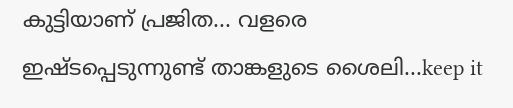കുട്ടിയാ‍ണ് പ്രജിത... വളരെ ഇഷ്ടപ്പെടുന്നുണ്ട് താങ്കളുടെ ശൈലി...keep it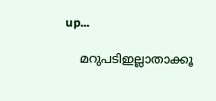up...

    മറുപടിഇല്ലാതാക്കൂ